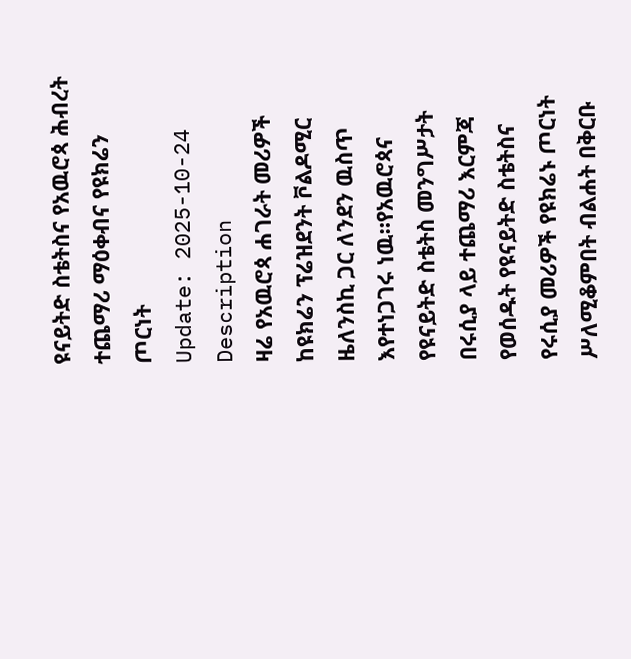ዩናይትድ ስቴትስና የአዉሮጳ ሕብረት ተጨማሪ ማዕቀብና የዩክሬን ጦርነት
Update: 2025-10-24
Description
ዛሬ የአዉሮጳ ሐገራት መሪዎች ከዩክሬን ፕሬዝደንት ቮልዶሚር ዜለንስኪ ጋር ለንደን ዉስጥ እየተነጋገሩ ነዉ።የአዉሮጳና የዩናይትድ ስቴትስ መንግሥታት በሩሲያ ላይ ተጨማሪ እርምጃ የወሰዱት የዩናይትድ ስቴትስና የሩሲያ መሪዎች የዩክሬኑ ጦርነት ሥለሚቆምበት ብልሐት በቅርቡ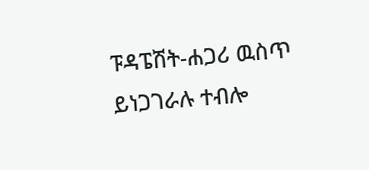ፑዳፔሽት-ሐጋሪ ዉስጥ ይነጋገራሉ ተብሎ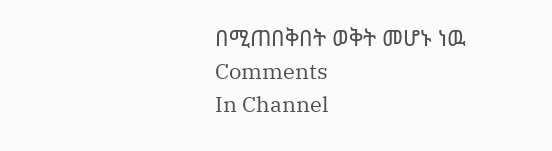በሚጠበቅበት ወቅት መሆኑ ነዉ
Comments
In Channel